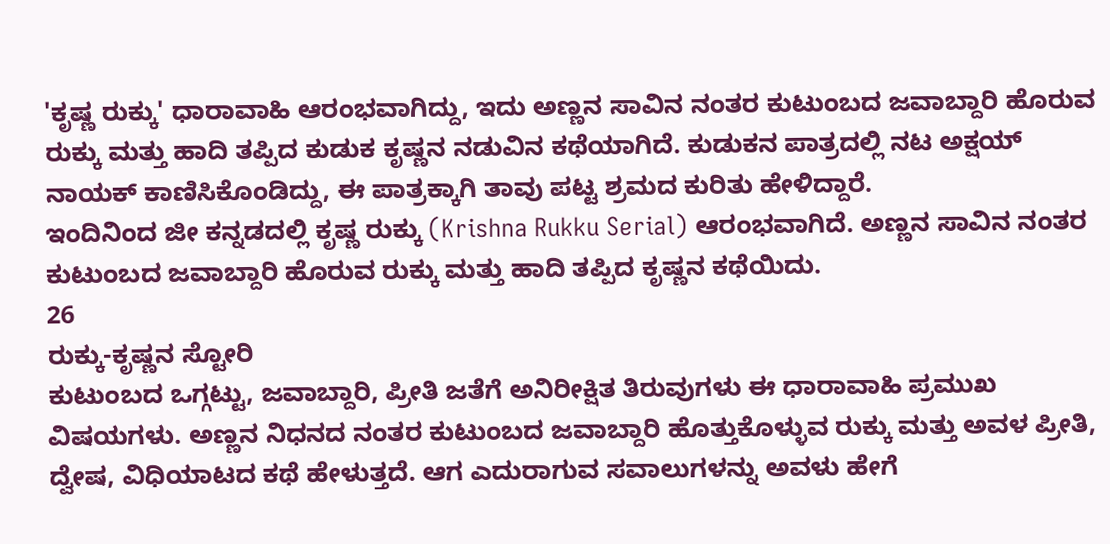'ಕೃಷ್ಣ ರುಕ್ಕು' ಧಾರಾವಾಹಿ ಆರಂಭವಾಗಿದ್ದು, ಇದು ಅಣ್ಣನ ಸಾವಿನ ನಂತರ ಕುಟುಂಬದ ಜವಾಬ್ದಾರಿ ಹೊರುವ ರುಕ್ಕು ಮತ್ತು ಹಾದಿ ತಪ್ಪಿದ ಕುಡುಕ ಕೃಷ್ಣನ ನಡುವಿನ ಕಥೆಯಾಗಿದೆ. ಕುಡುಕನ ಪಾತ್ರದಲ್ಲಿ ನಟ ಅಕ್ಷಯ್ ನಾಯಕ್ ಕಾಣಿಸಿಕೊಂಡಿದ್ದು, ಈ ಪಾತ್ರಕ್ಕಾಗಿ ತಾವು ಪಟ್ಟ ಶ್ರಮದ ಕುರಿತು ಹೇಳಿದ್ದಾರೆ.
ಇಂದಿನಿಂದ ಜೀ ಕನ್ನಡದಲ್ಲಿ ಕೃಷ್ಣ ರುಕ್ಕು (Krishna Rukku Serial) ಆರಂಭವಾಗಿದೆ. ಅಣ್ಣನ ಸಾವಿನ ನಂತರ ಕುಟುಂಬದ ಜವಾಬ್ದಾರಿ ಹೊರುವ ರುಕ್ಕು ಮತ್ತು ಹಾದಿ ತಪ್ಪಿದ ಕೃಷ್ಣನ ಕಥೆಯಿದು.
26
ರುಕ್ಕು-ಕೃಷ್ಣನ ಸ್ಟೋರಿ
ಕುಟುಂಬದ ಒಗ್ಗಟ್ಟು, ಜವಾಬ್ದಾರಿ, ಪ್ರೀತಿ ಜತೆಗೆ ಅನಿರೀಕ್ಷಿತ ತಿರುವುಗಳು ಈ ಧಾರಾವಾಹಿ ಪ್ರಮುಖ ವಿಷಯಗಳು. ಅಣ್ಣನ ನಿಧನದ ನಂತರ ಕುಟುಂಬದ ಜವಾಬ್ದಾರಿ ಹೊತ್ತುಕೊಳ್ಳುವ ರುಕ್ಕು ಮತ್ತು ಅವಳ ಪ್ರೀತಿ, ದ್ವೇಷ, ವಿಧಿಯಾಟದ ಕಥೆ ಹೇಳುತ್ತದೆ. ಆಗ ಎದುರಾಗುವ ಸವಾಲುಗಳನ್ನು ಅವಳು ಹೇಗೆ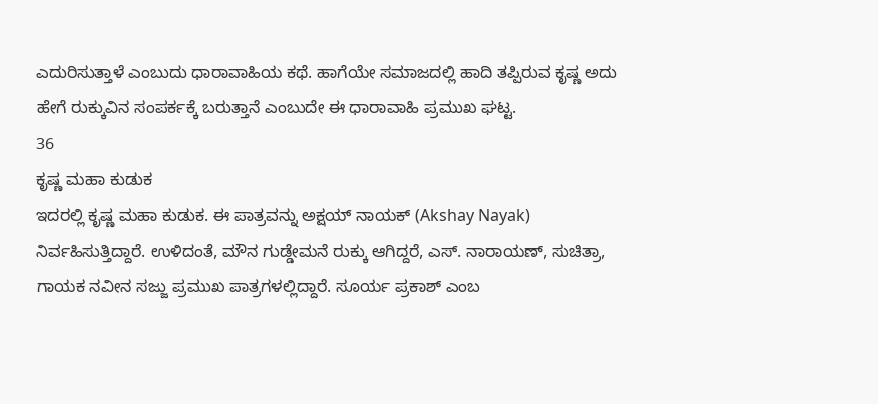ಎದುರಿಸುತ್ತಾಳೆ ಎಂಬುದು ಧಾರಾವಾಹಿಯ ಕಥೆ. ಹಾಗೆಯೇ ಸಮಾಜದಲ್ಲಿ ಹಾದಿ ತಪ್ಪಿರುವ ಕೃಷ್ಣ ಅದು ಹೇಗೆ ರುಕ್ಕುವಿನ ಸಂಪರ್ಕಕ್ಕೆ ಬರುತ್ತಾನೆ ಎಂಬುದೇ ಈ ಧಾರಾವಾಹಿ ಪ್ರಮುಖ ಘಟ್ಟ.
36
ಕೃಷ್ಣ ಮಹಾ ಕುಡುಕ
ಇದರಲ್ಲಿ ಕೃಷ್ಣ ಮಹಾ ಕುಡುಕ. ಈ ಪಾತ್ರವನ್ನು ಅಕ್ಷಯ್ ನಾಯಕ್ (Akshay Nayak) ನಿರ್ವಹಿಸುತ್ತಿದ್ದಾರೆ. ಉಳಿದಂತೆ, ಮೌನ ಗುಡ್ಡೇಮನೆ ರುಕ್ಕು ಆಗಿದ್ದರೆ, ಎಸ್. ನಾರಾಯಣ್, ಸುಚಿತ್ರಾ, ಗಾಯಕ ನವೀನ ಸಜ್ಜು ಪ್ರಮುಖ ಪಾತ್ರಗಳಲ್ಲಿದ್ದಾರೆ. ಸೂರ್ಯ ಪ್ರಕಾಶ್ ಎಂಬ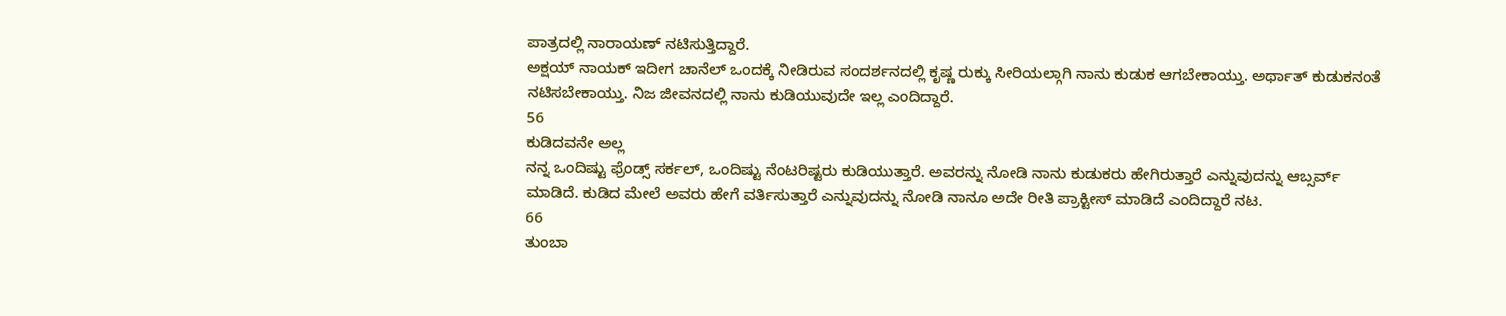ಪಾತ್ರದಲ್ಲಿ ನಾರಾಯಣ್ ನಟಿಸುತ್ತಿದ್ದಾರೆ.
ಅಕ್ಷಯ್ ನಾಯಕ್ ಇದೀಗ ಚಾನೆಲ್ ಒಂದಕ್ಕೆ ನೀಡಿರುವ ಸಂದರ್ಶನದಲ್ಲಿ ಕೃಷ್ಣ ರುಕ್ಕು ಸೀರಿಯಲ್ಗಾಗಿ ನಾನು ಕುಡುಕ ಆಗಬೇಕಾಯ್ತು. ಅರ್ಥಾತ್ ಕುಡುಕನಂತೆ ನಟಿಸಬೇಕಾಯ್ತು. ನಿಜ ಜೀವನದಲ್ಲಿ ನಾನು ಕುಡಿಯುವುದೇ ಇಲ್ಲ ಎಂದಿದ್ದಾರೆ.
56
ಕುಡಿದವನೇ ಅಲ್ಲ
ನನ್ನ ಒಂದಿಷ್ಟು ಫ್ರೆಂಡ್ಸ್ ಸರ್ಕಲ್, ಒಂದಿಷ್ಟು ನೆಂಟರಿಷ್ಟರು ಕುಡಿಯುತ್ತಾರೆ. ಅವರನ್ನು ನೋಡಿ ನಾನು ಕುಡುಕರು ಹೇಗಿರುತ್ತಾರೆ ಎನ್ನುವುದನ್ನು ಆಬ್ಸರ್ವ್ ಮಾಡಿದೆ. ಕುಡಿದ ಮೇಲೆ ಅವರು ಹೇಗೆ ವರ್ತಿಸುತ್ತಾರೆ ಎನ್ನುವುದನ್ನು ನೋಡಿ ನಾನೂ ಅದೇ ರೀತಿ ಪ್ರಾಕ್ಟೀಸ್ ಮಾಡಿದೆ ಎಂದಿದ್ದಾರೆ ನಟ.
66
ತುಂಬಾ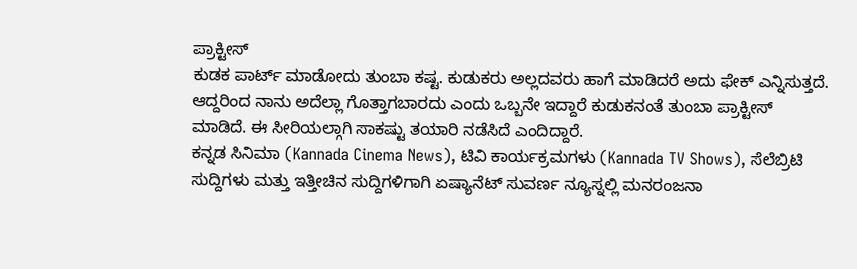ಪ್ರಾಕ್ಟೀಸ್
ಕುಡಕ ಪಾರ್ಟ್ ಮಾಡೋದು ತುಂಬಾ ಕಷ್ಟ. ಕುಡುಕರು ಅಲ್ಲದವರು ಹಾಗೆ ಮಾಡಿದರೆ ಅದು ಫೇಕ್ ಎನ್ನಿಸುತ್ತದೆ. ಆದ್ದರಿಂದ ನಾನು ಅದೆಲ್ಲಾ ಗೊತ್ತಾಗಬಾರದು ಎಂದು ಒಬ್ಬನೇ ಇದ್ದಾರೆ ಕುಡುಕನಂತೆ ತುಂಬಾ ಪ್ರಾಕ್ಟೀಸ್ ಮಾಡಿದೆ. ಈ ಸೀರಿಯಲ್ಗಾಗಿ ಸಾಕಷ್ಟು ತಯಾರಿ ನಡೆಸಿದೆ ಎಂದಿದ್ದಾರೆ.
ಕನ್ನಡ ಸಿನಿಮಾ (Kannada Cinema News), ಟಿವಿ ಕಾರ್ಯಕ್ರಮಗಳು (Kannada TV Shows), ಸೆಲೆಬ್ರಿಟಿ ಸುದ್ದಿಗಳು ಮತ್ತು ಇತ್ತೀಚಿನ ಸುದ್ದಿಗಳಿಗಾಗಿ ಏಷ್ಯಾನೆಟ್ ಸುವರ್ಣ ನ್ಯೂಸ್ನಲ್ಲಿ ಮನರಂಜನಾ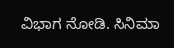ವಿಭಾಗ ನೋಡಿ. ಸಿನಿಮಾ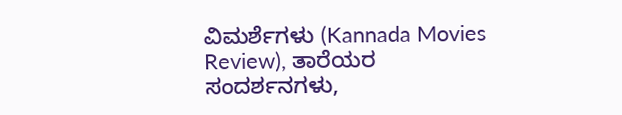ವಿಮರ್ಶೆಗಳು (Kannada Movies Review), ತಾರೆಯರ ಸಂದರ್ಶನಗಳು,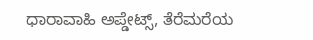ಧಾರಾವಾಹಿ ಅಪ್ಡೇಟ್ಸ್, ತೆರೆಮರೆಯ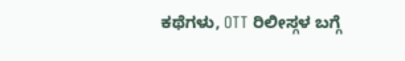ಕಥೆಗಳು, OTT ರಿಲೀಸ್ಗಳ ಬಗ್ಗೆ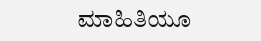ಮಾಹಿತಿಯೂ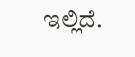ಇಲ್ಲಿದೆ.